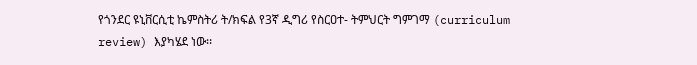የጎንደር ዩኒቨርሲቲ ኬምስትሪ ት/ክፍል የ3ኛ ዲግሪ የስርዐተ- ትምህርት ግምገማ (curriculum review) እያካሄደ ነው፡፡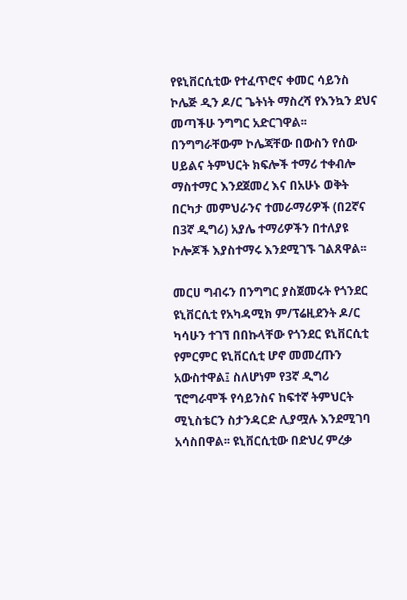የዩኒቨርሲቲው የተፈጥሮና ቀመር ሳይንስ ኮሌጅ ዲን ዶ/ር ጌትነት ማስረሻ የእንኳን ደህና መጣችሁ ንግግር አድርገዋል፡፡ በንግግራቸውም ኮሌጃቸው በውስን የሰው ሀይልና ትምህርት ክፍሎች ተማሪ ተቀብሎ ማስተማር እንደጀመረ እና በአሁኑ ወቅት በርካታ መምህራንና ተመራማሪዎች (በ2ኛና በ3ኛ ዲግሪ) አያሌ ተማሪዎችን በተለያዩ ኮሎጆች እያስተማሩ እንደሚገኙ ገልጸዋል፡፡

መርሀ ግብሩን በንግግር ያስጀመሩት የጎንደር ዩኒቨርሲቲ የአካዳሚክ ም/ፕሬዚደንት ዶ/ር ካሳሁን ተገኘ በበኩላቸው የጎንደር ዩኒቨርሲቲ የምርምር ዩኒቨርሲቲ ሆኖ መመረጡን አውስተዋል፤ ስለሆነም የ3ኛ ዲግሪ ፕሮግራሞች የሳይንስና ከፍተኛ ትምህርት ሚኒስቴርን ስታንዳርድ ሊያሟሉ እንደሚገባ አሳስበዋል፡፡ ዩኒቨርሲቲው በድህረ ምረቃ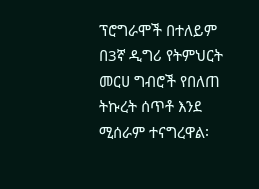ፕሮግራሞች በተለይም በ3ኛ ዲግሪ የትምህርት መርሀ ግብሮች የበለጠ ትኩረት ሰጥቶ እንደ ሚሰራም ተናግረዋል፡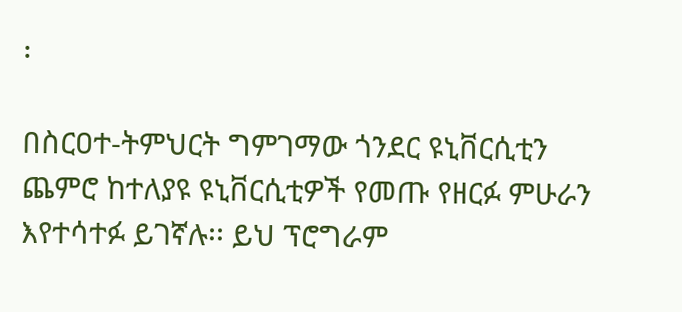፡

በስርዐተ-ትምህርት ግምገማው ጎንደር ዩኒቨርሲቲን ጨምሮ ከተለያዩ ዩኒቨርሲቲዎች የመጡ የዘርፉ ምሁራን እየተሳተፉ ይገኛሉ፡፡ ይህ ፕሮግራም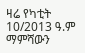ዛሬ የካቲት 10/2013 ዓ.ም ማምሻውን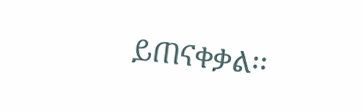ይጠናቀቃል፡፡